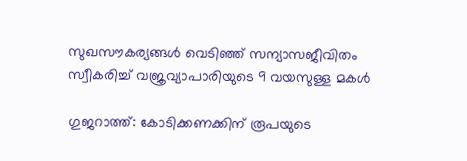സുഖസൗകര്യങ്ങള്‍ വെടിഞ്ഞ് സന്യാസജീവിതം സ്വീകരിച്ച് വജ്രവ്യാപാരിയുടെ 9 വയസുള്ള മകള്‍

ഗുജറാത്ത്: കോടിക്കണക്കിന് രൂപയുടെ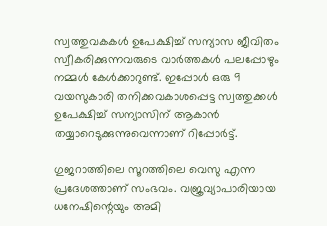സ്വത്തുവകകള്‍ ഉപേക്ഷിച്ച് സന്യാസ ജീവിതം സ്വീകരിക്കുന്നവരുടെ വാര്‍ത്തകള്‍ പലപ്പോഴും നമ്മള്‍ കേള്‍ക്കാറുണ്ട്. ഇപ്പോള്‍ ഒരു 9 വയസുകാരി തനിക്കവകാശപ്പെട്ട സ്വത്തുക്കള്‍ ഉപേക്ഷിച്ച് സന്യാസിന് ആകാന്‍ തയ്യാറെടുക്കുന്നുവെന്നാണ് റിപ്പോര്‍ട്ട്.

ഗുജറാത്തിലെ സൂറത്തിലെ വെസു എന്ന പ്രദേശത്താണ് സംഭവം. വജ്രവ്യാപാരിയായ ധനേഷിന്റെയും അമി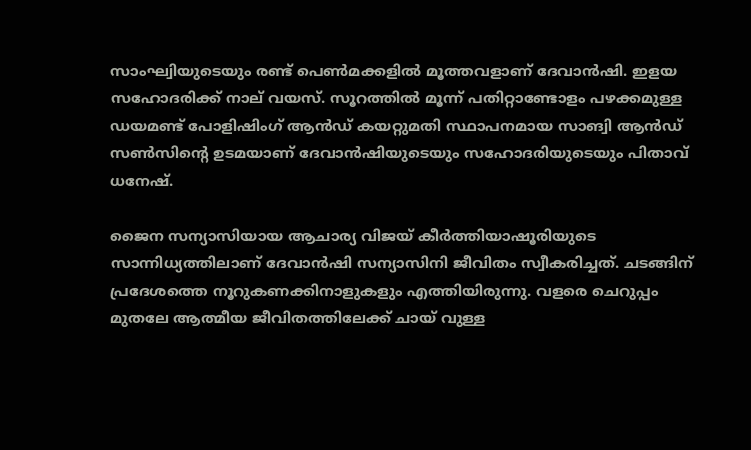സാംഘ്വിയുടെയും രണ്ട് പെണ്‍മക്കളില്‍ മൂത്തവളാണ് ദേവാന്‍ഷി. ഇളയ സഹോദരിക്ക് നാല് വയസ്. സൂറത്തില്‍ മൂന്ന് പതിറ്റാണ്ടോളം പഴക്കമുള്ള ഡയമണ്ട് പോളിഷിംഗ് ആന്‍ഡ് കയറ്റുമതി സ്ഥാപനമായ സാങ്വി ആന്‍ഡ് സണ്‍സിന്റെ ഉടമയാണ് ദേവാന്‍ഷിയുടെയും സഹോദരിയുടെയും പിതാവ് ധനേഷ്.

ജൈന സന്യാസിയായ ആചാര്യ വിജയ് കീര്‍ത്തിയാഷൂരിയുടെ സാന്നിധ്യത്തിലാണ് ദേവാന്‍ഷി സന്യാസിനി ജീവിതം സ്വീകരിച്ചത്. ചടങ്ങിന് പ്രദേശത്തെ നൂറുകണക്കിനാളുകളും എത്തിയിരുന്നു. വളരെ ചെറുപ്പം മുതലേ ആത്മീയ ജീവിതത്തിലേക്ക് ചായ് വുള്ള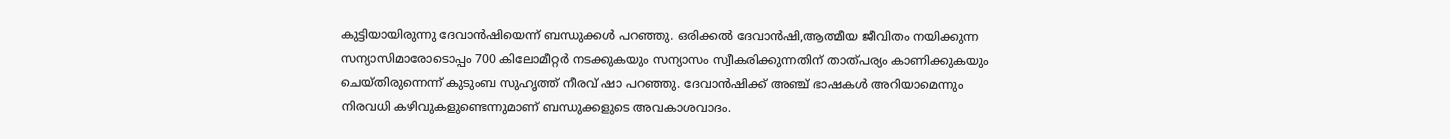കുട്ടിയായിരുന്നു ദേവാന്‍ഷിയെന്ന് ബന്ധുക്കള്‍ പറഞ്ഞു. ഒരിക്കല്‍ ദേവാന്‍ഷി,ആത്മീയ ജീവിതം നയിക്കുന്ന സന്യാസിമാരോടൊപ്പം 700 കിലോമീറ്റര്‍ നടക്കുകയും സന്യാസം സ്വീകരിക്കുന്നതിന് താത്പര്യം കാണിക്കുകയും ചെയ്തിരുന്നെന്ന് കുടുംബ സുഹൃത്ത് നീരവ് ഷാ പറഞ്ഞു. ദേവാന്‍ഷിക്ക് അഞ്ച് ഭാഷകള്‍ അറിയാമെന്നും നിരവധി കഴിവുകളുണ്ടെന്നുമാണ് ബന്ധുക്കളുടെ അവകാശവാദം.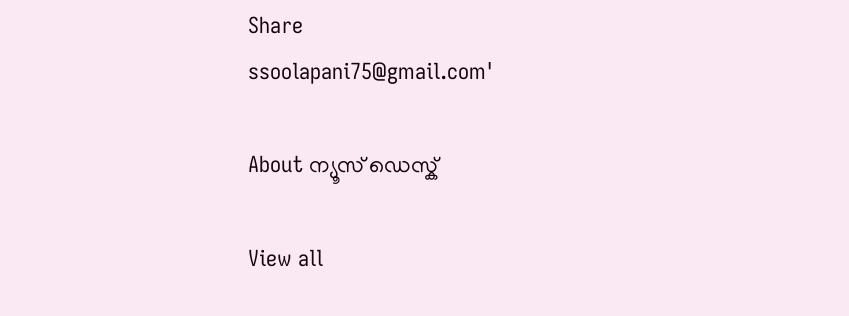Share
ssoolapani75@gmail.com'

About ന്യൂസ് ഡെസ്ക്

View all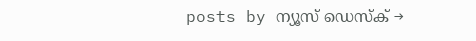posts by ന്യൂസ് ഡെസ്ക് →